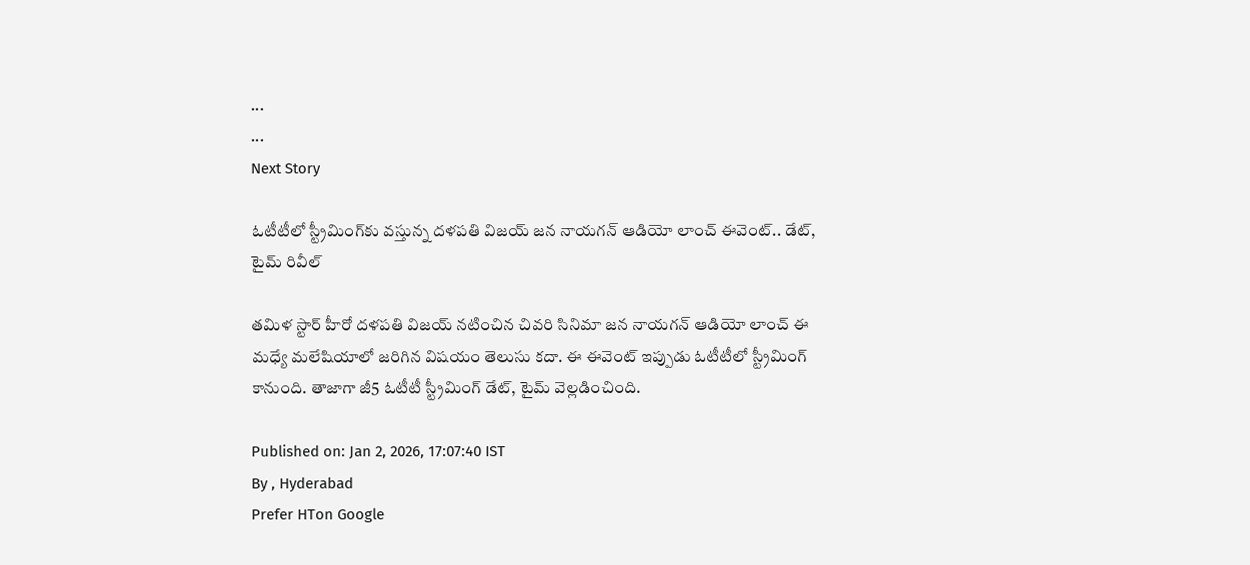...
...
Next Story

ఓటీటీలో స్ట్రీమింగ్‌కు వస్తున్న దళపతి విజయ్ జన నాయగన్ ఆడియో లాంచ్ ఈవెంట్.. డేట్, టైమ్ రివీల్

తమిళ స్టార్ హీరో దళపతి విజయ్ నటించిన చివరి సినిమా జన నాయగన్ ఆడియో లాంచ్ ఈ మధ్యే మలేషియాలో జరిగిన విషయం తెలుసు కదా. ఈ ఈవెంట్ ఇప్పుడు ఓటీటీలో స్ట్రీమింగ్ కానుంది. తాజాగా జీ5 ఓటీటీ స్ట్రీమింగ్ డేట్, టైమ్ వెల్లడించింది.

Published on: Jan 2, 2026, 17:07:40 IST
By , Hyderabad
Prefer HTon Google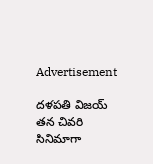Advertisement

దళపతి విజయ్ తన చివరి సినిమాగా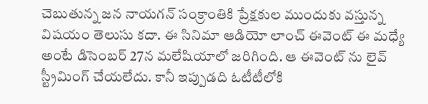చెబుతున్న జన నాయగన్ సంక్రాంతికి ప్రేక్షకుల ముందుకు వస్తున్న విషయం తెలుసు కదా. ఈ సినిమా ఆడియో లాంచ్ ఈవెంట్ ఈ మధ్యే అంటే డిసెంబర్ 27న మలేషియాలో జరిగింది. ఆ ఈవెంట్ ను లైవ్ స్ట్రీమింగ్ చేయలేదు. కానీ ఇప్పుడది ఓటీటీలోకి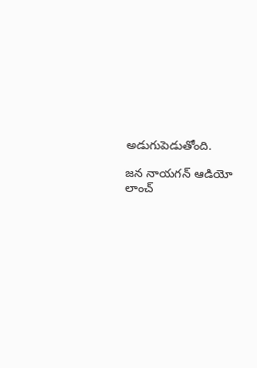అడుగుపెడుతోంది.

జన నాయగన్ ఆడియో లాంచ్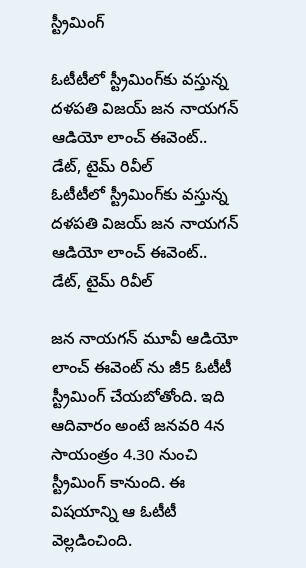స్ట్రీమింగ్

ఓటీటీలో స్ట్రీమింగ్‌కు వస్తున్న దళపతి విజయ్ జన నాయగన్ ఆడియో లాంచ్ ఈవెంట్.. డేట్, టైమ్ రివీల్
ఓటీటీలో స్ట్రీమింగ్‌కు వస్తున్న దళపతి విజయ్ జన నాయగన్ ఆడియో లాంచ్ ఈవెంట్.. డేట్, టైమ్ రివీల్

జన నాయగన్ మూవీ ఆడియో లాంచ్ ఈవెంట్ ను జీ5 ఓటీటీ స్ట్రీమింగ్ చేయబోతోంది. ఇది ఆదివారం అంటే జనవరి 4న సాయంత్రం 4.30 నుంచి స్ట్రీమింగ్ కానుంది. ఈ విషయాన్ని ఆ ఓటీటీ వెల్లడించింది.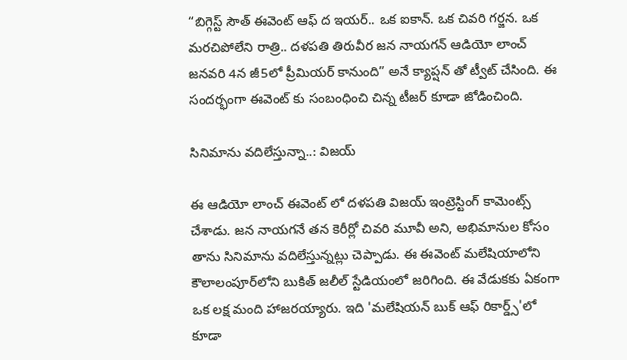“బిగ్గెస్ట్ సౌత్ ఈవెంట్ ఆఫ్ ద ఇయర్.. ఒక ఐకాన్. ఒక చివరి గర్జన. ఒక మరచిపోలేని రాత్రి.. దళపతి తిరువీర జన నాయగన్ ఆడియో లాంచ్ జనవరి 4న జీ5లో ప్రీమియర్ కానుంది” అనే క్యాప్షన్ తో ట్వీట్ చేసింది. ఈ సందర్భంగా ఈవెంట్ కు సంబంధించి చిన్న టీజర్ కూడా జోడించింది.

సినిమాను వదిలేస్తున్నా..: విజయ్

ఈ ఆడియో లాంచ్ ఈవెంట్ లో దళపతి విజయ్ ఇంట్రెస్టింగ్ కామెంట్స్ చేశాడు. జన నాయగనే తన కెరీర్లో చివరి మూవీ అని, అభిమానుల కోసం తాను సినిమాను వదిలేస్తున్నట్లు చెప్పాడు. ఈ ఈవెంట్ మలేషియాలోని కౌలాలంపూర్‌లోని బుకిత్ జలీల్ స్టేడియంలో జరిగింది. ఈ వేడుకకు ఏకంగా ఒక లక్ష మంది హాజరయ్యారు. ఇది 'మలేషియన్ బుక్ ఆఫ్ రికార్డ్స్'లో కూడా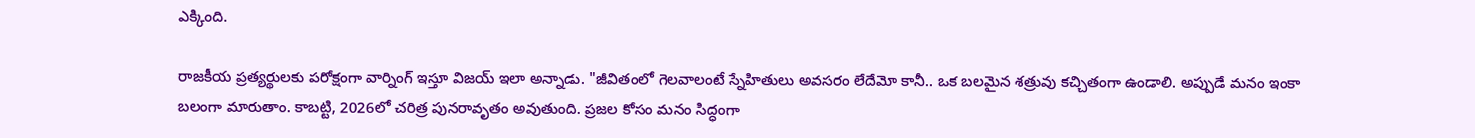ఎక్కింది.

రాజకీయ ప్రత్యర్థులకు పరోక్షంగా వార్నింగ్ ఇస్తూ విజయ్ ఇలా అన్నాడు. "జీవితంలో గెలవాలంటే స్నేహితులు అవసరం లేదేమో కానీ.. ఒక బలమైన శత్రువు కచ్చితంగా ఉండాలి. అప్పుడే మనం ఇంకా బలంగా మారుతాం. కాబట్టి, 2026లో చరిత్ర పునరావృతం అవుతుంది. ప్రజల కోసం మనం సిద్ధంగా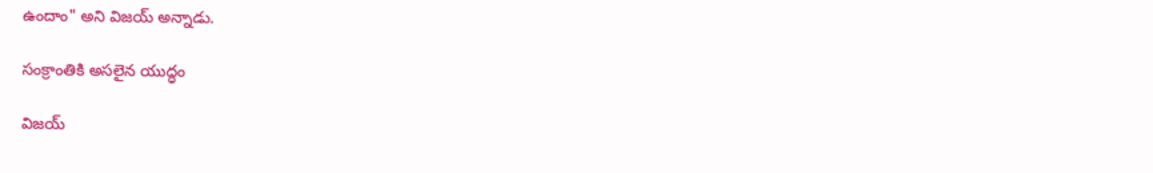ఉందాం" అని విజయ్ అన్నాడు.

సంక్రాంతికి అసలైన యుద్ధం

విజయ్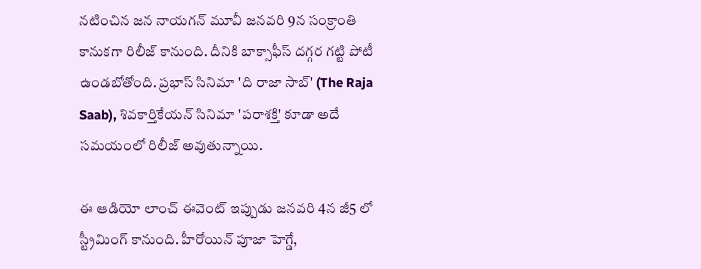నటించిన జన నాయగన్ మూవీ జనవరి 9న సంక్రాంతి కానుకగా రిలీజ్ కానుంది. దీనికి బాక్సాఫీస్ దగ్గర గట్టి పోటీ ఉండబోతోంది. ప్రభాస్ సినిమా 'ది రాజా సాబ్' (The Raja Saab), శివకార్తికేయన్‌ సినిమా 'పరాశక్తి' కూడా అదే సమయంలో రిలీజ్ అవుతున్నాయి.

ఈ ఆడియో లాంచ్ ఈవెంట్ ఇప్పుడు జనవరి 4న జీ5 లో స్ట్రీమింగ్ కానుంది. హీరోయిన్ పూజా హెగ్డే,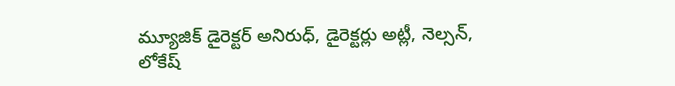మ్యూజిక్ డైరెక్టర్ అనిరుధ్, డైరెక్టర్లు అట్లీ, నెల్సన్, లోకేష్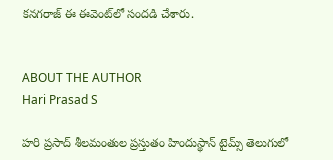కనగరాజ్ ఈ ఈవెంట్‌లో సందడి చేశారు.


ABOUT THE AUTHOR
Hari Prasad S

హరి ప్రసాద్ శీలమంతుల ప్రస్తుతం హిందుస్థాన్ టైమ్స్ తెలుగులో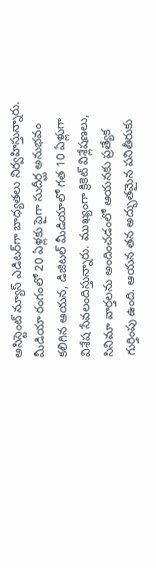అసిస్టెంట్ న్యూస్ ఎడిటర్‌గా బాధ్యతలు నిర్వహిస్తున్నారు. మీడియా రంగంలో 20 ఏళ్లకు పైగా సుదీర్ఘ అనుభవం కలిగిన ఆయన, డిజిటల్ మీడియాలో గత 10 ఏళ్లుగా విశేష సేవలందిస్తున్నారు. ముఖ్యంగా క్రికెట్ విశ్లేషణలు, సినిమా వార్తలను అందించడంలో ఆయనకు ప్రత్యేక గుర్తింపు ఉంది. ఆయన తన అద్భుతమైన పనితీరుకు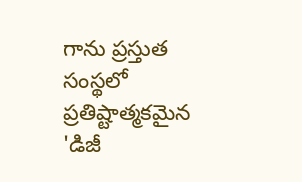గాను ప్రస్తుత సంస్థలో ప్రతిష్టాత్మకమైన 'డిజీ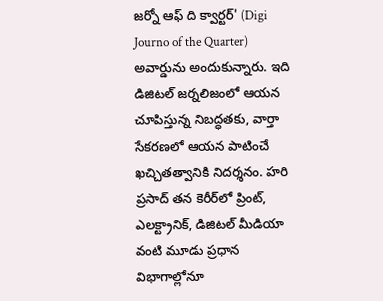జర్నో ఆఫ్ ది క్వార్టర్' (Digi Journo of the Quarter) అవార్డును అందుకున్నారు. ఇది డిజిటల్ జర్నలిజంలో ఆయన చూపిస్తున్న నిబద్ధతకు, వార్తా సేకరణలో ఆయన పాటించే ఖచ్చితత్వానికి నిదర్శనం. హరి ప్రసాద్ తన కెరీర్‌లో ప్రింట్, ఎలక్ట్రానిక్, డిజిటల్ మీడియా వంటి మూడు ప్రధాన విభాగాల్లోనూ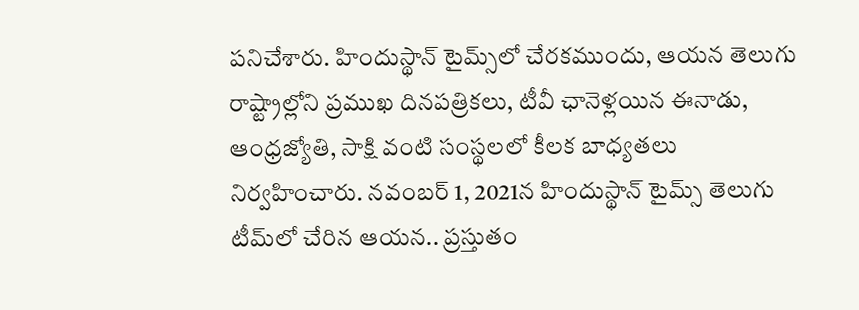పనిచేశారు. హిందుస్థాన్ టైమ్స్‌లో చేరకముందు, ఆయన తెలుగు రాష్ట్రాల్లోని ప్రముఖ దినపత్రికలు, టీవీ ఛానెళ్లయిన ఈనాడు, ఆంధ్రజ్యోతి, సాక్షి వంటి సంస్థలలో కీలక బాధ్యతలు నిర్వహించారు. నవంబర్ 1, 2021న హిందుస్థాన్ టైమ్స్ తెలుగు టీమ్‌లో చేరిన ఆయన.. ప్రస్తుతం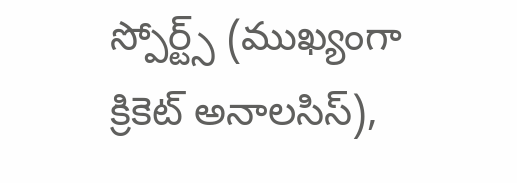స్పోర్ట్స్ (ముఖ్యంగా క్రికెట్ అనాలసిస్),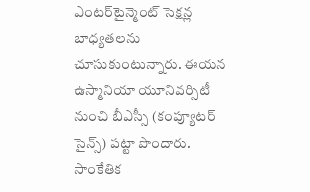ఎంటర్‌టైన్మెంట్ సెక్షన్ల బాధ్యతలను చూసుకుంటున్నారు. ఈయన ఉస్మానియా యూనివర్సిటీ నుంచి బీఎస్సీ (కంప్యూటర్ సైన్స్) పట్టా పొందారు. సాంకేతిక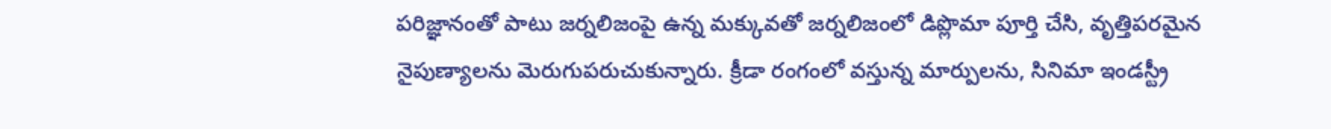పరిజ్ఞానంతో పాటు జర్నలిజంపై ఉన్న మక్కువతో జర్నలిజంలో డిప్లొమా పూర్తి చేసి, వృత్తిపరమైన నైపుణ్యాలను మెరుగుపరుచుకున్నారు. క్రీడా రంగంలో వస్తున్న మార్పులను, సినిమా ఇండస్ట్రీ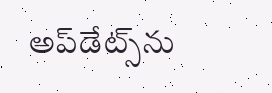అప్‌డేట్స్‌ను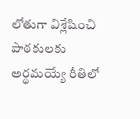లోతుగా విశ్లేషించి పాఠకులకు అర్థమయ్యే రీతిలో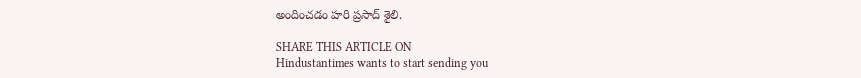అందించడం హరి ప్రసాద్ శైలి.

SHARE THIS ARTICLE ON
Hindustantimes wants to start sending you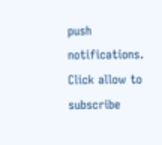push notifications. Click allow to subscribe